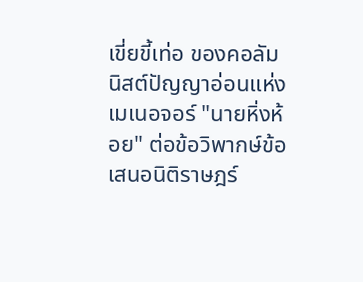เขี่ยขี้เท่อ ของคอลัมนิสต์ปัญญาอ่อนแห่ง เมเนอจอร์ "นายหิ่งห้อย" ต่อข้อวิพากษ์ข้อเสนอนิติราษฎร์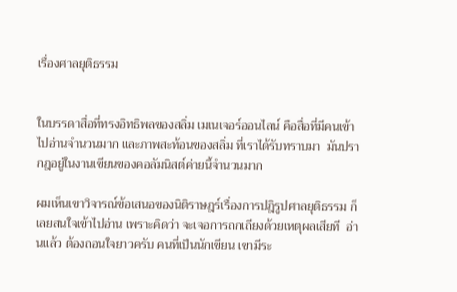เรื่องศาลยุติธรรม


ในบรรดาสื่อที่ทรงอิทธิพลของสลิ่ม เมเนเจอร์ออนไลน์ คือสื่อที่มีคนเข้าไปอ่านจำนวนมาก และภาพสะท้อนของสลิ่ม ที่เราได้รับทราบมา  มันปรากฎอยู่ในงานเขียนของคอลัมนิสต์ค่ายนี้จำนวนมาก

ผมเห็นเขาวิจารณ์ข้อเสนอของนิติราษฎร์เรื่องการปฎิรูปศาลยุติธรรม ก็เลยสนใจเข้าไปอ่าน เพราะคิดว่า จะเจอการถกเถียงด้วยเหตุผลเสียที  อ่านแล้ว ต้องถอนใจยาวครับ คนที่เป็นนักเขียน เขามีระ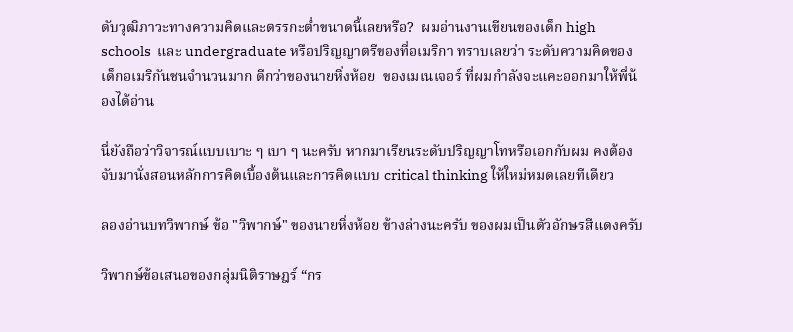ดับวุฒิภาวะทางความคิดและตรรกะต่ำขนาดนี้เลยหรือ?  ผมอ่านงานเขียนของเด็ก high schools  และ undergraduate หรือปริญญาตรีของที่อเมริกา ทราบเลยว่า ระดับความคิดของเด็กอเมริกันชนจำนวนมาก ดีกว่าของนายหิ่งห้อย  ของเมเนเจอร์ ที่ผมกำลังจะแคะออกมาให้พี่น้องได้อ่าน

นี่ยังถือว่าวิจารณ์แบบเบาะ ๆ เบา ๆ นะครับ หากมาเรียนระดับปริญญาโทหรือเอกกับผม คงต้องจับมานั่งสอนหลักการคิดเบื้องต้นและการคิดแบบ critical thinking ให้ใหม่หมดเลยทีเดียว

ลองอ่านบทวิพากษ์ ข้อ "วิพากษ์" ของนายหิ่งห้อย ข้างล่างนะครับ ของผมเป็นตัวอักษรสีแดงครับ

วิพากษ์ข้อเสนอของกลุ่มนิติราษฎร์ “กร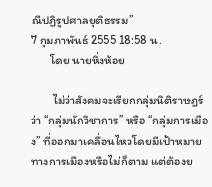ณีปฏิรูปศาลยุติธรรม”
7 กุมภาพันธ์ 2555 18:58 น.
       โดย นายหิ่งห้อย

        ไม่ว่าสังคมจะเรียกกลุ่มนิติราษฎร์ว่า “กลุ่มนักวิชาการ” หรือ “กลุ่มการเมือง” ที่ออกมาเคลื่อนไหวโดยมีเป้าหมายทางการเมืองหรือไม่ก็ตาม แต่ต้องย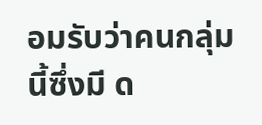อมรับว่าคนกลุ่มนี้ซึ่งมี ด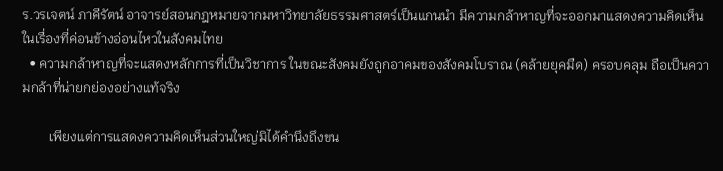ร.วรเจตน์ ภาคีรัตน์ อาจารย์สอนกฎหมายจากมหาวิทยาลัยธรรมศาสตร์เป็นแกนนำ มีความกล้าหาญที่จะออกมาแสดงความคิดเห็นในเรื่องที่ค่อนข้างอ่อนไหวในสังคมไทย
  • ความกล้าหาญที่จะแสดงหลักการที่เป็นวิชาการ ในขณะสังคมยังถูกอาคมของสังคมโบราณ (คล้ายยุคมืด) ครอบคลุม ถือเป็นความกล้าที่น่ายกย่องอย่างแท้จริง

        เพียงแต่การแสดงความคิดเห็นส่วนใหญ่มิได้คำนึงถึงขน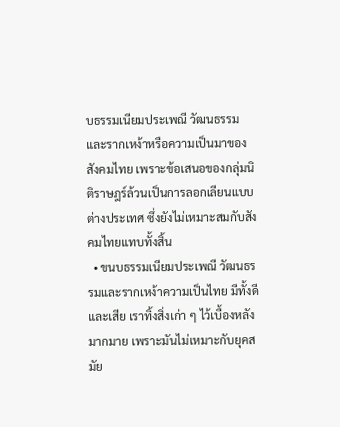บธรรมเนียมประเพณี วัฒนธรรมและรากเหง้าหรือความเป็นมาของสังคมไทย เพราะข้อเสนอของกลุ่มนิติราษฎร์ล้วนเป็นการลอกเลียนแบบต่างประเทศ ซึ่งยังไม่เหมาะสมกับสังคมไทยแทบทั้งสิ้น
  • ขนบธรรมเนียมประเพณี วัฒนธรรมและรากเหง้าความเป็นไทย มีทั้งดีและเสีย เราทิ้งสิ่งเก่า ๆ ไว้เบื้องหลังมากมาย เพราะมันไม่เหมาะกับยุคสมัย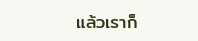แล้วเราก็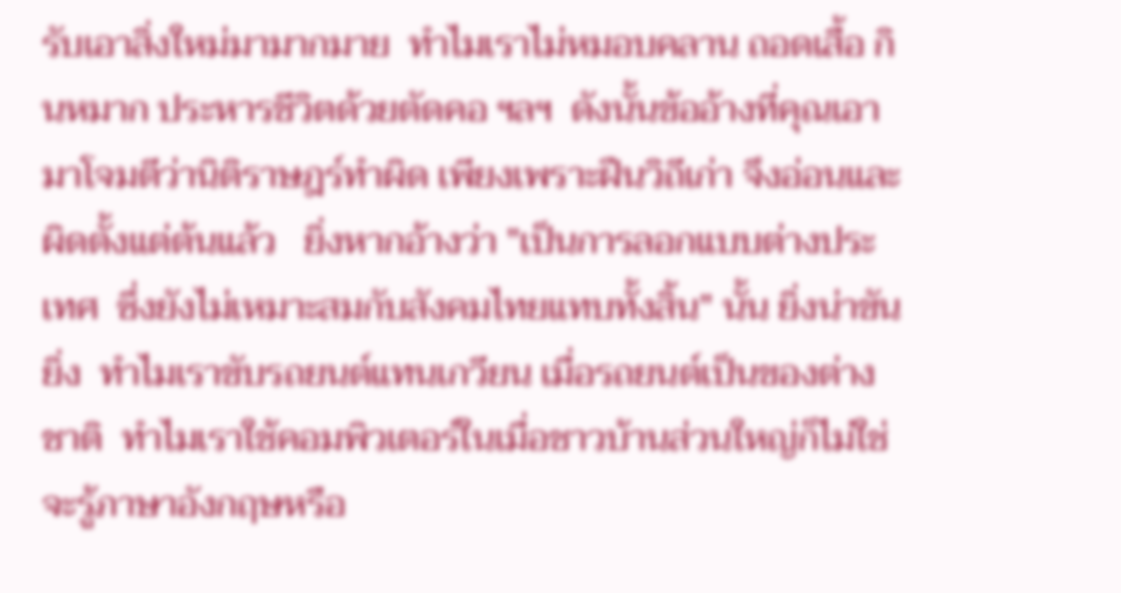รับเอาสิ่งใหม่มามากมาย  ทำไมเราไม่หมอบคลาน ถอดเสื้อ กินหมาก ประหารชีวิตด้วยตัดคอ ฯลฯ  ดังนั้นข้ออ้างที่คุณเอามาโจมตีว่านิติราษฎร์ทำผิด เพียงเพราะฝืนวิถีเก่า จึงอ่อนและผิดตั้งแต่ต้นแล้ว   ยิ่งหากอ้างว่า "เป็นการลอกแบบต่างประเทศ  ซึ่งยังไม่เหมาะสมกับสังคมไทยแทบทั้งสิ้น" นั้น ยิ่งน่าขันยิ่ง  ทำไมเราขับรถยนต์แทนเกวียน เมื่อรถยนต์เป็นของต่างชาติ  ทำไมเราใช้คอมพิวเตอร์ในเมื่อชาวบ้านส่วนใหญ่ก็ไม่ใช่จะรู้ภาษาอังกฤษหรือ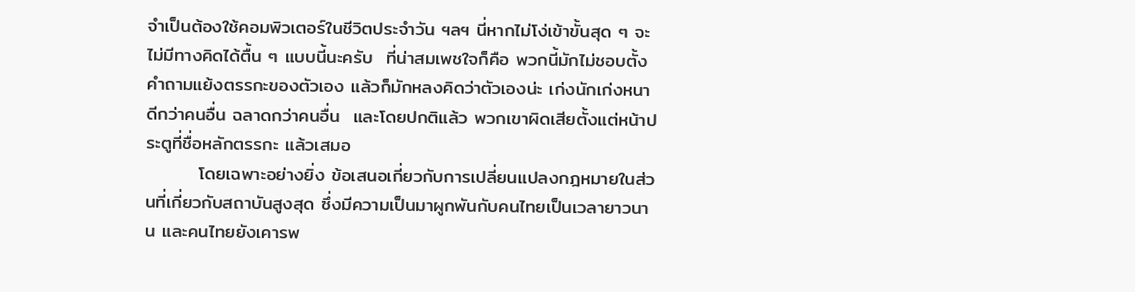จำเป็นต้องใช้คอมพิวเตอร์ในชีวิตประจำวัน ฯลฯ นี่หากไม่โง่เข้าขั้นสุด ๆ จะไม่มีทางคิดได้ตื้น ๆ แบบนี้นะครับ  ที่น่าสมเพชใจก็คือ พวกนี้มักไม่ชอบตั้งคำถามแย้งตรรกะของตัวเอง แล้วก็มักหลงคิดว่าตัวเองน่ะ เก่งนักเก่งหนา ดีกว่าคนอื่น ฉลาดกว่าคนอื่น  และโดยปกติแล้ว พวกเขาผิดเสียตั้งแต่หน้าประตูที่ชื่อหลักตรรกะ แล้วเสมอ
        โดยเฉพาะอย่างยิ่ง ข้อเสนอเกี่ยวกับการเปลี่ยนแปลงกฎหมายในส่วนที่เกี่ยวกับสถาบันสูงสุด ซึ่งมีความเป็นมาผูกพันกับคนไทยเป็นเวลายาวนาน และคนไทยยังเคารพ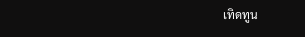เทิดทูน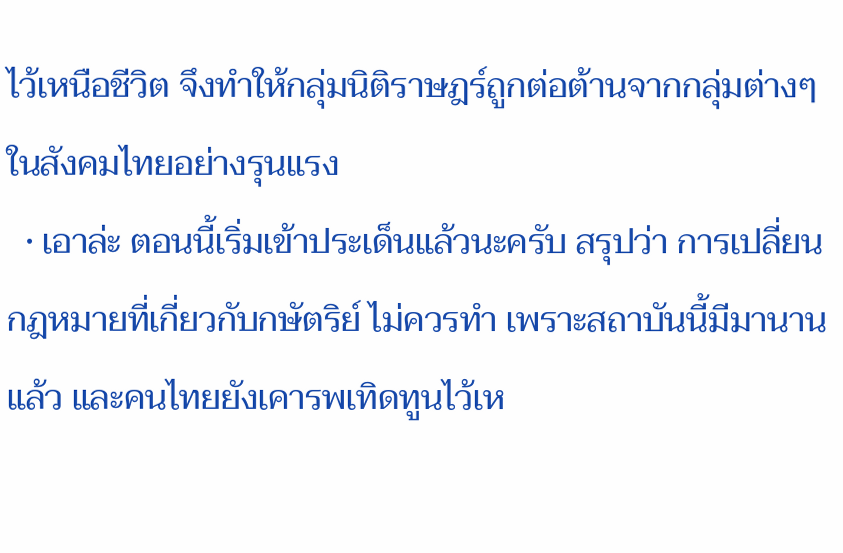ไว้เหนือชีวิต จึงทำให้กลุ่มนิติราษฎร์ถูกต่อต้านจากกลุ่มต่างๆ ในสังคมไทยอย่างรุนแรง
  • เอาล่ะ ตอนนี้เริ่มเข้าประเด็นแล้วนะครับ สรุปว่า การเปลี่ยนกฎหมายที่เกี่ยวกับกษัตริย์ ไม่ควรทำ เพราะสถาบันนี้มีมานานแล้ว และคนไทยยังเคารพเทิดทูนไว้เห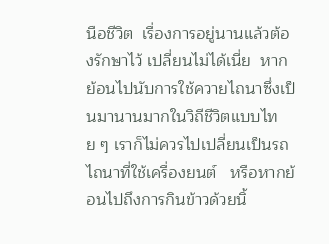นือชีวิต  เรื่องการอยู่นานแล้วต้องรักษาไว้ เปลี่ยนไม่ได้เนี่ย  หากย้อนไปนับการใช้ควายไถนาซึ่งเป็นมานานมากในวิถีชีวิตแบบไทย ๆ เราก็ไม่ควรไปเปลี่ยนเป็นรถไถนาที่ใช้เครื่องยนต์   หรือหากย้อนไปถึงการกินข้าวด้วยนิ้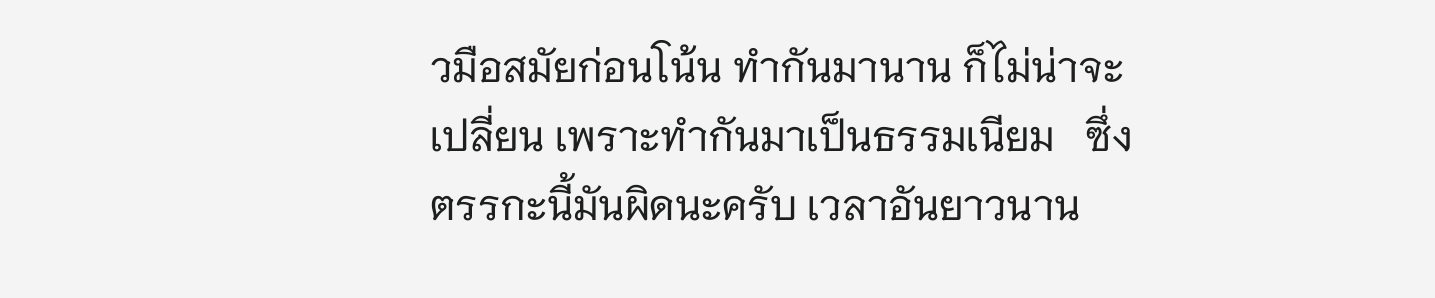วมือสมัยก่อนโน้น ทำกันมานาน ก็ไม่น่าจะเปลี่ยน เพราะทำกันมาเป็นธรรมเนียม   ซึ่งตรรกะนี้มันผิดนะครับ เวลาอันยาวนาน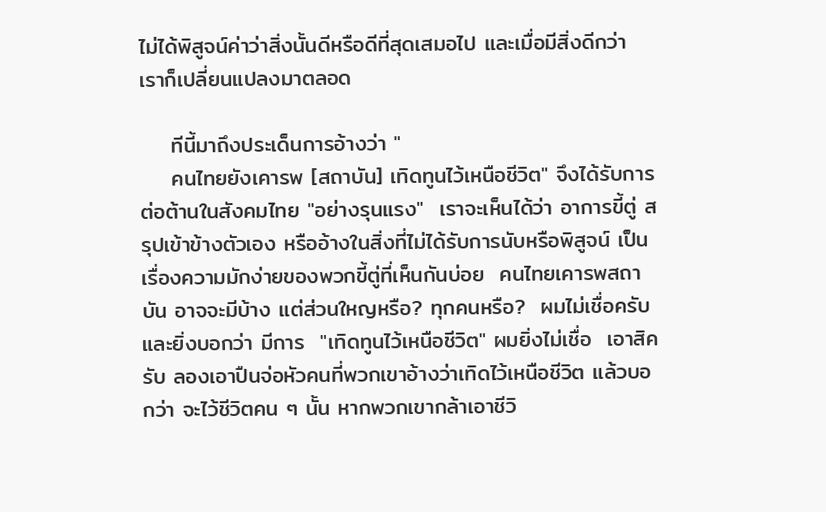ไม่ได้พิสูจน์ค่าว่าสิ่งนั้นดีหรือดีที่สุดเสมอไป และเมื่อมีสิ่งดีกว่า เราก็เปลี่ยนแปลงมาตลอด

    ทีนี้มาถึงประเด็นการอ้างว่า "
    คนไทยยังเคารพ [สถาบัน] เทิดทูนไว้เหนือชีวิต" จึงได้รับการต่อต้านในสังคมไทย "อย่างรุนแรง"  เราจะเห็นได้ว่า อาการขี้ตู่ สรุปเข้าข้างตัวเอง หรืออ้างในสิ่งที่ไม่ได้รับการนับหรือพิสูจน์ เป็นเรื่องความมักง่ายของพวกขี้ตู่ที่เห็นกันบ่อย  คนไทยเคารพสถาบัน อาจจะมีบ้าง แต่ส่วนใหญหรือ? ทุกคนหรือ?  ผมไม่เชื่อครับ  และยิ่งบอกว่า มีการ  "เทิดทูนไว้เหนือชีวิต" ผมยิ่งไม่เชื่อ  เอาสิครับ ลองเอาปืนจ่อหัวคนที่พวกเขาอ้างว่าเทิดไว้เหนือชีวิต แล้วบอกว่า จะไว้ชีวิตคน ๆ นั้น หากพวกเขากล้าเอาชีวิ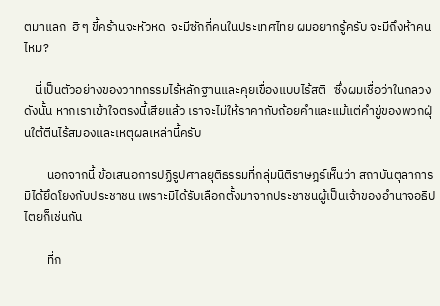ตมาแลก  ฮิ ๆ ขี้คร้านจะหัวหด  จะมีซักกี่คนในประเทศไทย ผมอยากรู้ครับ จะมีถึงห้าคนไหม?

    นี่เป็นตัวอย่างของวาทกรรมไร้หลักฐานและคุยเขื่องแบบไร้สติ   ซึ่งผมเชื่อว่าในกลวง  ดังนั้น หากเราเข้าใจตรงนี้เสียแล้ว เราจะไม่ให้ราคากับถ้อยคำและแม้แต่คำขู่ของพวกฝุ่นใต้ตีนไร้สมองและเหตุผลเหล่านี้ครับ

        นอกจากนี้ ข้อเสนอการปฏิรูปศาลยุติธรรมที่กลุ่มนิติราษฎร์เห็นว่า สถาบันตุลาการมิได้ยึดโยงกับประชาชน เพราะมิได้รับเลือกตั้งมาจากประชาชนผู้เป็นเจ้าของอำนาจอธิปไตยก็เช่นกัน

        ที่ก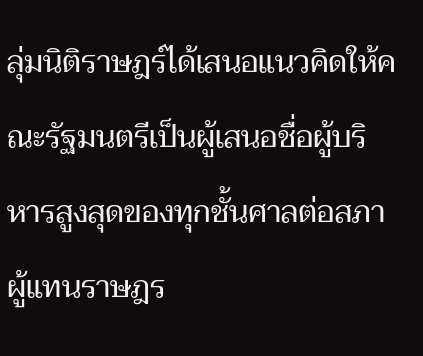ลุ่มนิติราษฎร์ได้เสนอแนวคิดให้คณะรัฐมนตรีเป็นผู้เสนอชื่อผู้บริหารสูงสุดของทุกชั้นศาลต่อสภาผู้แทนราษฎร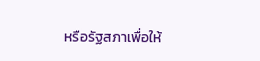หรือรัฐสภาเพื่อให้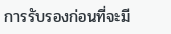การรับรองก่อนที่จะมี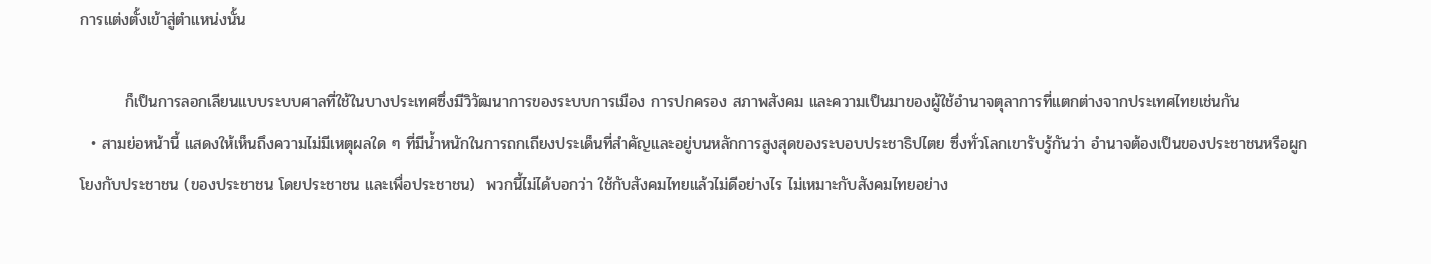การแต่งตั้งเข้าสู่ตำแหน่งนั้น

        ก็เป็นการลอกเลียนแบบระบบศาลที่ใช้ในบางประเทศซึ่งมีวิวัฒนาการของระบบการเมือง การปกครอง สภาพสังคม และความเป็นมาของผู้ใช้อำนาจตุลาการที่แตกต่างจากประเทศไทยเช่นกัน
  • สามย่อหน้านี้ แสดงให้เห็นถึงความไม่มีเหตุผลใด ๆ ที่มีน้ำหนักในการถกเถียงประเด็นที่สำคัญและอยู่บนหลักการสูงสุดของระบอบประชาธิปไตย ซึ่งทั่วโลกเขารับรู้กันว่า อำนาจต้องเป็นของประชาชนหรือผูกโยงกับประชาชน (ของประชาชน โดยประชาชน และเพื่อประชาชน)  พวกนี้ไม่ได้บอกว่า ใช้กับสังคมไทยแล้วไม่ดีอย่างไร ไม่เหมาะกับสังคมไทยอย่าง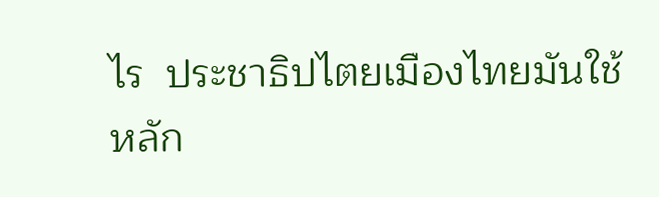ไร  ประชาธิปไตยเมืองไทยมันใช้หลัก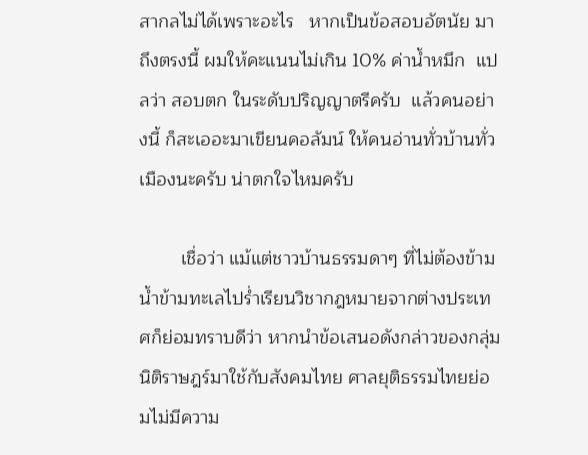สากลไม่ได้เพราะอะไร   หากเป็นข้อสอบอัตนัย มาถึงตรงนี้ ผมให้คะแนนไม่เกิน 10% ค่าน้ำหมึก  แปลว่า สอบตก ในระดับปริญญาตรีครับ  แล้วคนอย่างนี้ ก็สะเออะมาเขียนคอลัมน์ ให้คนอ่านทั่วบ้านทั่วเมืองนะครับ น่าตกใจไหมครับ

        เชื่อว่า แม้แต่ชาวบ้านธรรมดาๆ ที่ไม่ต้องข้ามน้ำข้ามทะเลไปร่ำเรียนวิชากฎหมายจากต่างประเทศก็ย่อมทราบดีว่า หากนำข้อเสนอดังกล่าวของกลุ่มนิติราษฎร์มาใช้กับสังคมไทย ศาลยุติธรรมไทยย่อมไม่มีความ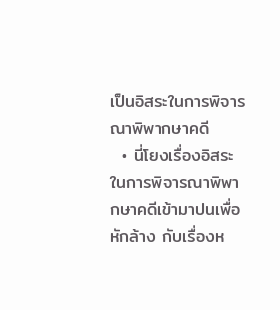เป็นอิสระในการพิจารณาพิพากษาคดี
  • นี่โยงเรื่องอิสระในการพิจารณาพิพากษาคดีเข้ามาปนเพื่อหักล้าง กับเรื่องห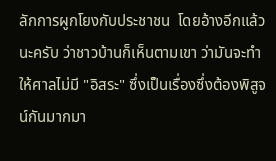ลักการผูกโยงกับประชาชน  โดยอ้างอีกแล้วนะครับ ว่าชาวบ้านก็เห็นตามเขา ว่ามันจะทำให้ศาลไม่มี "อิสระ" ซึ่งเป็นเรื่องซึ่งต้องพิสูจน์กันมากมา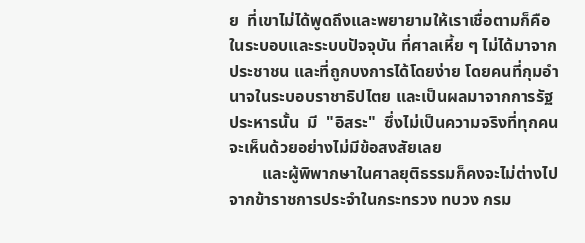ย  ที่เขาไม่ได้พูดถึงและพยายามให้เราเชื่อตามก็คือ ในระบอบและระบบปัจจุบัน ที่ศาลเหี้ย ๆ ไม่ได้มาจากประชาชน และที่ถูกบงการได้โดยง่าย โดยคนที่กุมอำนาจในระบอบราชาธิปไตย และเป็นผลมาจากการรัฐประหารนั้น  มี  "อิสระ"  ซึ่งไม่เป็นความจริงที่ทุกคนจะเห็นด้วยอย่างไม่มีข้อสงสัยเลย
        และผู้พิพากษาในศาลยุติธรรมก็คงจะไม่ต่างไปจากข้าราชการประจำในกระทรวง ทบวง กรม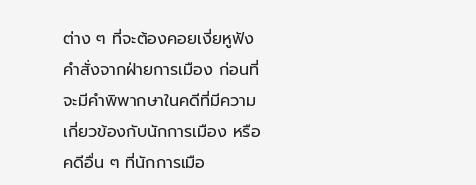ต่าง ๆ ที่จะต้องคอยเงี่ยหูฟังคำสั่งจากฝ่ายการเมือง ก่อนที่จะมีคำพิพากษาในคดีที่มีความเกี่ยวข้องกับนักการเมือง หรือคดีอื่น ๆ ที่นักการเมือ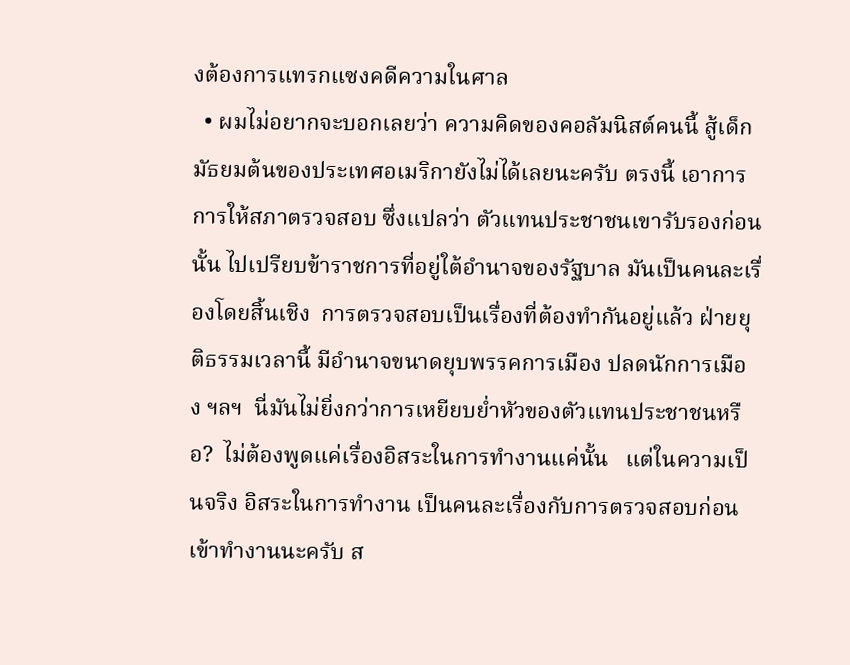งต้องการแทรกแซงคดีความในศาล
  • ผมไม่อยากจะบอกเลยว่า ความคิดของคอลัมนิสต์คนนี้ สู้เด็กมัธยมต้นของประเทศอเมริกายังไม่ได้เลยนะครับ ตรงนี้ เอาการการให้สภาตรวจสอบ ซึ่งแปลว่า ตัวแทนประชาชนเขารับรองก่อนนั้น ไปเปรียบข้าราชการที่อยู่ใต้อำนาจของรัฐบาล มันเป็นคนละเรื่องโดยสิ้นเชิง  การตรวจสอบเป็นเรื่องที่ต้องทำกันอยู่แล้ว ฝ่ายยุติธรรมเวลานี้ มีอำนาจขนาดยุบพรรคการเมือง ปลดนักการเมือง ฯลฯ  นี่มันไม่ยิ่งกว่าการเหยียบย่ำหัวของตัวแทนประชาชนหรือ?  ไม่ต้องพูดแค่เรื่องอิสระในการทำงานแค่นั้น   แต่ในความเป็นจริง อิสระในการทำงาน เป็นคนละเรื่องกับการตรวจสอบก่อนเข้าทำงานนะครับ ส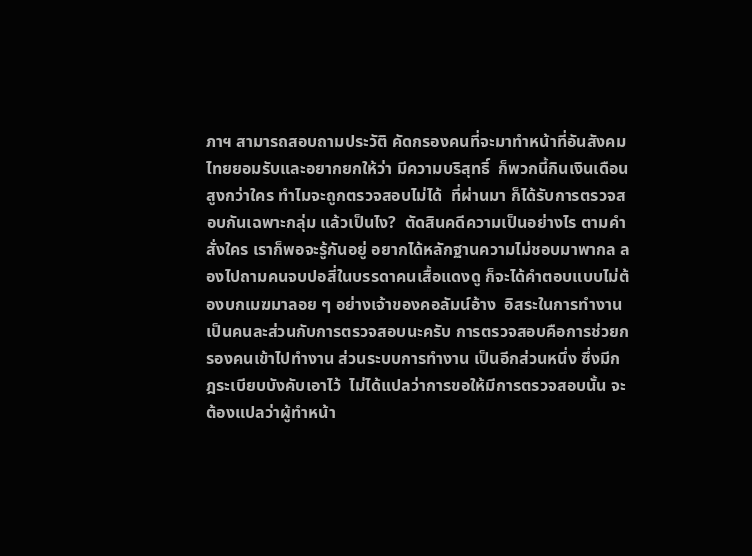ภาฯ สามารถสอบถามประวัติ คัดกรองคนที่จะมาทำหน้าที่อันสังคมไทยยอมรับและอยากยกให้ว่า มีความบริสุทธิ์  ก็พวกนี้กินเงินเดือนสูงกว่าใคร ทำไมจะถูกตรวจสอบไม่ได้  ที่ผ่านมา ก็ได้รับการตรวจสอบกันเฉพาะกลุ่ม แล้วเป็นไง?  ตัดสินคดีความเป็นอย่างไร ตามคำสั่งใคร เราก็พอจะรู้กันอยู่ อยากได้หลักฐานความไม่ชอบมาพากล ลองไปถามคนจบปอสี่ในบรรดาคนเสื้อแดงดู ก็จะได้คำตอบแบบไม่ต้องบกเมฆมาลอย ๆ อย่างเจ้าของคอลัมน์อ้าง  อิสระในการทำงาน เป็นคนละส่วนกับการตรวจสอบนะครับ การตรวจสอบคือการช่วยกรองคนเข้าไปทำงาน ส่วนระบบการทำงาน เป็นอีกส่วนหนึ่ง ซึ่งมีกฎระเบียบบังคับเอาไว้  ไม่ได้แปลว่าการขอให้มีการตรวจสอบนั้น จะต้องแปลว่าผู้ทำหน้า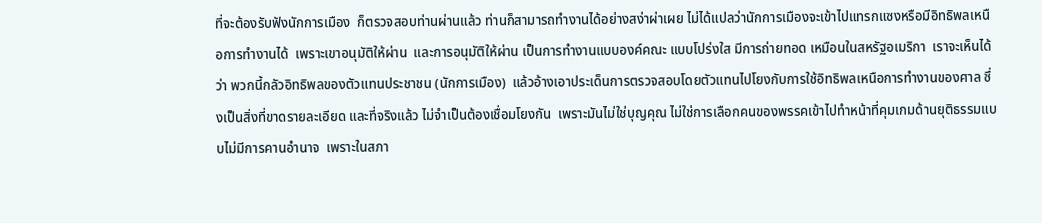ที่จะต้องรับฟังนักการเมือง  ก็ตรวจสอบท่านผ่านแล้ว ท่านก็สามารถทำงานได้อย่างสง่าผ่าเผย ไม่ได้แปลว่านักการเมืองจะเข้าไปแทรกแซงหรือมีอิทธิพลเหนือการทำงานได้  เพราะเขาอนุมัติให้ผ่าน  และการอนุมัติให้ผ่าน เป็นการทำงานแบบองค์คณะ แบบโปร่งใส มีการถ่ายทอด เหมือนในสหรัฐอเมริกา  เราจะเห็นได้ว่า พวกนี้กลัวอิทธิพลของตัวแทนประชาชน (นักการเมือง)  แล้วอ้างเอาประเด็นการตรวจสอบโดยตัวแทนไปโยงกับการใช้อิทธิพลเหนือการทำงานของศาล ซึ่งเป็นสิ่งที่ขาดรายละเอียด และที่จริงแล้ว ไม่จำเป็นต้องเชื่อมโยงกัน  เพราะมันไม่ใช่บุญคุณ ไม่ใช่การเลือกคนของพรรคเข้าไปทำหน้าที่คุมเกมด้านยุติธรรมแบบไม่มีการคานอำนาจ  เพราะในสภา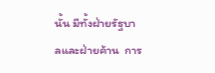นั้น มีทั้งฝ่ายรัฐบาลและฝ่ายค้าน  การ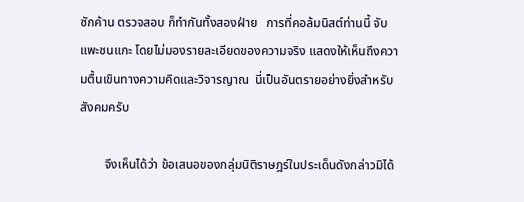ซักค้าน ตรวจสอบ ก็ทำกันทั้งสองฝ่าย   การที่คอล้มนิสต์ท่านนี้ จับแพะชนแกะ โดยไม่มองรายละเอียดของความจริง แสดงให้เห็นถึงความตื้นเขินทางความคิดและวิจารญาณ  นี่เป็นอันตรายอย่างยิ่งสำหรับสังคมครับ

        จึงเห็นได้ว่า ข้อเสนอของกลุ่มนิติราษฎร์ในประเด็นดังกล่าวมิได้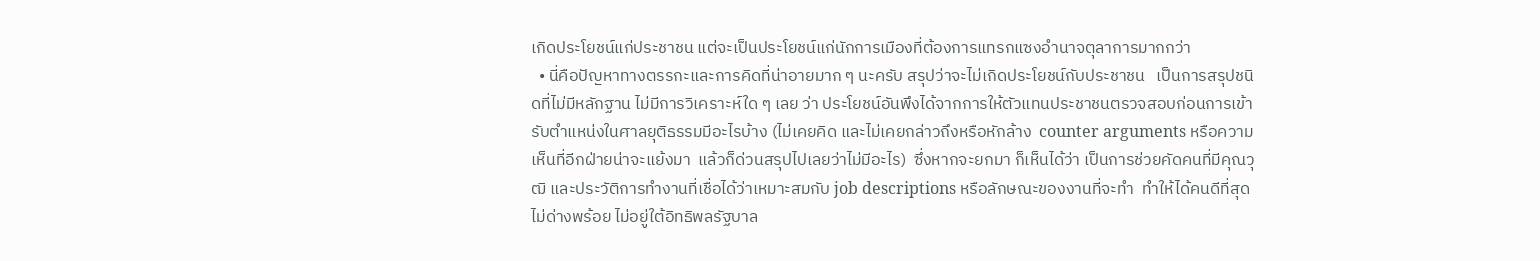เกิดประโยชน์แก่ประชาชน แต่จะเป็นประโยชน์แก่นักการเมืองที่ต้องการแทรกแซงอำนาจตุลาการมากกว่า
  • นี่คือปัญหาทางตรรกะและการคิดที่น่าอายมาก ๆ นะครับ สรุปว่าจะไม่เกิดประโยชน์กับประชาชน   เป็นการสรุปชนิดที่ไม่มีหลักฐาน ไม่มีการวิเคราะห์ใด ๆ เลย ว่า ประโยชน์อันพึงได้จากการให้ตัวแทนประชาชนตรวจสอบก่อนการเข้ารับตำแหน่งในศาลยุติธรรมมีอะไรบ้าง (ไม่เคยคิด และไม่เคยกล่าวถึงหรือหักล้าง  counter arguments หรือความเห็นที่อีกฝ่ายน่าจะแย้งมา  แล้วก็ด่วนสรุปไปเลยว่าไม่มีอะไร)  ซึ่งหากจะยกมา ก็เห็นได้ว่า เป็นการช่วยคัดคนที่มีคุณวุฒิ และประวัติการทำงานที่เชื่อได้ว่าเหมาะสมกับ job descriptions หรือลักษณะของงานที่จะทำ  ทำให้ได้คนดีที่สุด ไม่ด่างพร้อย ไม่อยู่ใต้อิทธิพลรัฐบาล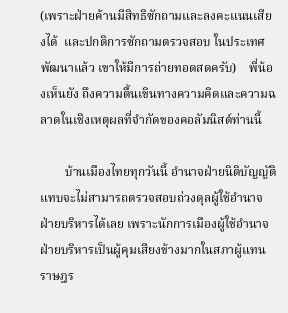(เพราะฝ่ายค้านมีสิทธิซักถามและลงคะแนนเสียงได้  และปกติการซักถามตรวจสอบ ในประเทศพัฒนาแล้ว เขาให้มีการถ่ายทอดสดครับ)    พี่น้องเห็นยัง ถึงความตื้นเขินทางความคิดและความฉลาดในเชิงเหตุผลที่จำกัดของคอลัมนิสต์ท่านนี้

        บ้านเมืองไทยทุกวันนี้ อำนาจฝ่ายนิติบัญญัติแทบจะไม่สามารถตรวจสอบถ่วงดุลผู้ใช้อำนาจฝ่ายบริหารได้เลย เพราะนักการเมืองผู้ใช้อำนาจฝ่ายบริหารเป็นผู้คุมเสียงข้างมากในสภาผู้แทนราษฎร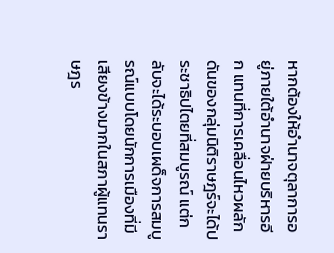หากต้องให้อำนาจตุลาการอยู่ภายใต้อำนาจฝ่ายบริหารอีก แทนที่การเคลื่อนไหวผลักดันของกลุ่มนิติราษฎร์จะได้ประชาธิปไตยที่สมบูรณ์ แต่กลับจะได้ระบอบเผด็จการสมบูรณ์แบบโดยนักการเมืองที่มีเสียงข้างมากในสภาผู้แทนราษฎร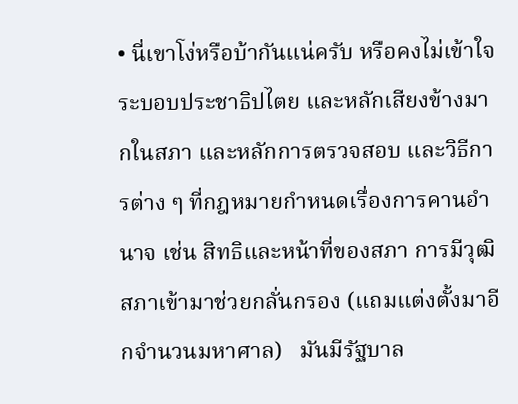• นี่เขาโง่หรือบ้ากันแน่ครับ หรือคงไม่เข้าใจระบอบประชาธิปไตย และหลักเสียงข้างมากในสภา และหลักการตรวจสอบ และวิธีการต่าง ๆ ที่กฎหมายกำหนดเรื่องการคานอำนาจ เช่น สิทธิและหน้าที่ของสภา การมีวุฒิสภาเข้ามาช่วยกลั่นกรอง (แถมแต่งตั้งมาอีกจำนวนมหาศาล)   มันมีรัฐบาล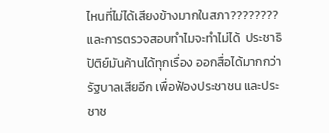ไหนที่ไม่ได้เสียงข้างมากในสภา???????? และการตรวจสอบทำไมจะทำไม่ได้  ประชาธิปัติย์มันค้านได้ทุกเรื่อง ออกสื่อได้มากกว่ารัฐบาลเสียอีก เพื่อฟ้องประชาชน และประชาช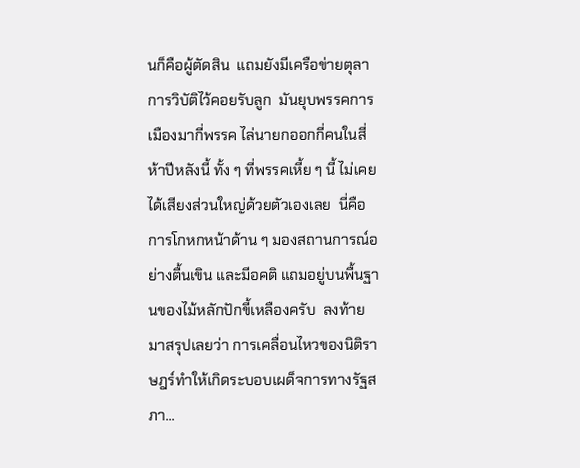นก็คือผู้ตัดสิน  แถมยังมีเครือข่ายตุลาการวิบัติไว้คอยรับลูก  มันยุบพรรคการเมืองมากี่พรรค ไล่นายกออกกี่คนในสี่ห้าปีหลังนี้ ทั้ง ๆ ที่พรรคเหี้ย ๆ นี้ ไม่เคยได้เสียงส่วนใหญ่ด้วยตัวเองเลย  นี่คือการโกหกหน้าด้าน ๆ มองสถานการณ์อย่างตื้นเขิน และมีอคติ แถมอยู่บนพื้นฐานของไม้หลักปักขี้เหลืองครับ  ลงท้ายมาสรุปเลยว่า การเคลื่อนไหวของนิติราษฎร์ทำให้เกิดระบอบเผด็จการทางรัฐสภา...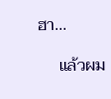ฮา...

     แล้วผม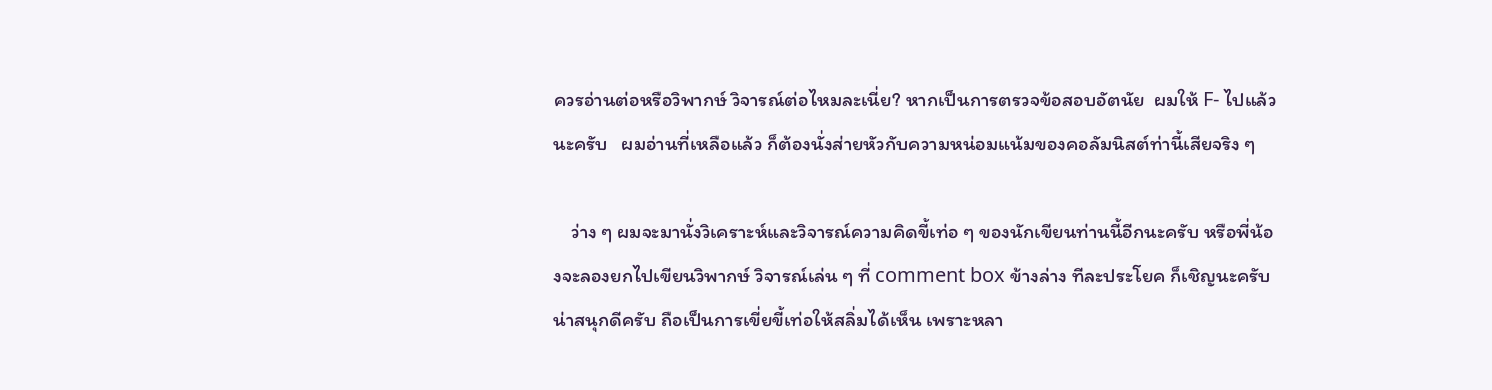ควรอ่านต่อหรือวิพากษ์ วิจารณ์ต่อไหมละเนี่ย? หากเป็นการตรวจข้อสอบอัตนัย  ผมให้ F- ไปแล้วนะครับ   ผมอ่านที่เหลือแล้ว ก็ต้องนั่งส่ายหัวกับความหน่อมแน้มของคอลัมนิสต์ท่านี้เสียจริง ๆ

    ว่าง ๆ ผมจะมานั่งวิเคราะห์และวิจารณ์ความคิดขี้เท่อ ๆ ของนักเขียนท่านนี้อีกนะครับ หรือพี่น้องจะลองยกไปเขียนวิพากษ์ วิจารณ์เล่น ๆ ที่ comment box ข้างล่าง ทีละประโยค ก็เชิญนะครับ น่าสนุกดีครับ ถือเป็นการเขี่ยขี้เท่อให้สลิ่มได้เห็น เพราะหลา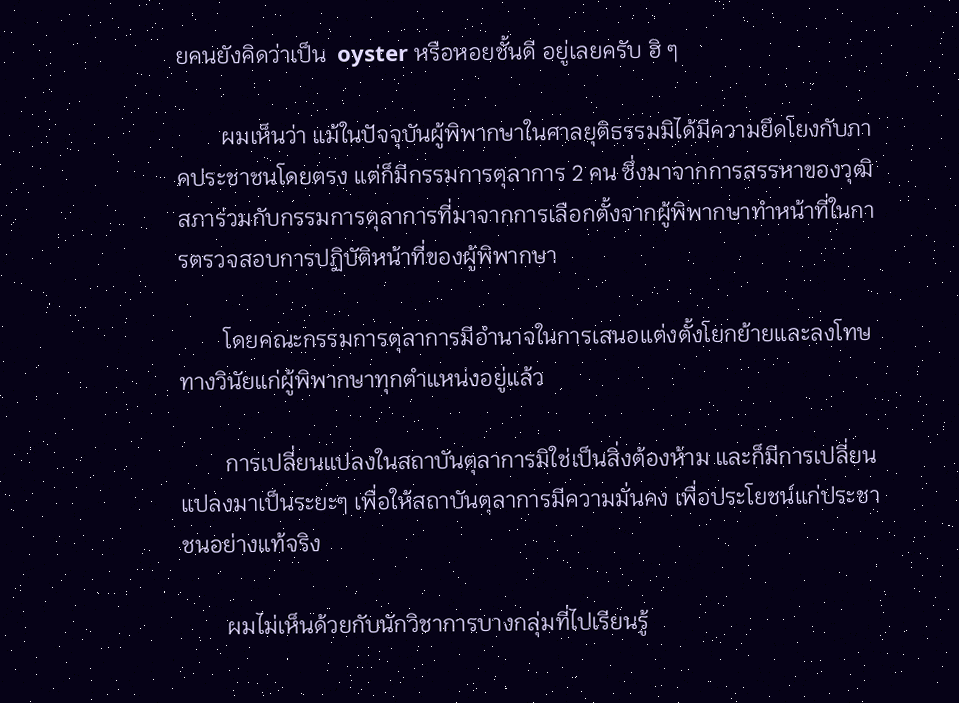ยคนยังคิดว่าเป็น  oyster หรือหอยชั้นดี อยู่เลยครับ ฮิ ๆ

        ผมเห็นว่า แม้ในปัจจุบันผู้พิพากษาในศาลยุติธรรมมิได้มีความยึดโยงกับภาคประชาชนโดยตรง แต่ก็มีกรรมการตุลาการ 2 คน ซึ่งมาจากการสรรหาของวุฒิสภาร่วมกับกรรมการตุลาการที่มาจากการเลือกตั้งจากผู้พิพากษาทำหน้าที่ในการตรวจสอบการปฏิบัติหน้าที่ของผู้พิพากษา

        โดยคณะกรรมการตุลาการมีอำนาจในการเสนอแต่งตั้งโยกย้ายและลงโทษทางวินัยแก่ผู้พิพากษาทุกตำแหน่งอยู่แล้ว

        การเปลี่ยนแปลงในสถาบันตุลาการมิใช่เป็นสิ่งต้องห้าม และก็มีการเปลี่ยนแปลงมาเป็นระยะๆ เพื่อให้สถาบันตุลาการมีความมั่นคง เพื่อประโยชน์แก่ประชาชนอย่างแท้จริง

        ผมไม่เห็นด้วยกับนักวิชาการบางกลุ่มที่ไปเรียนรู้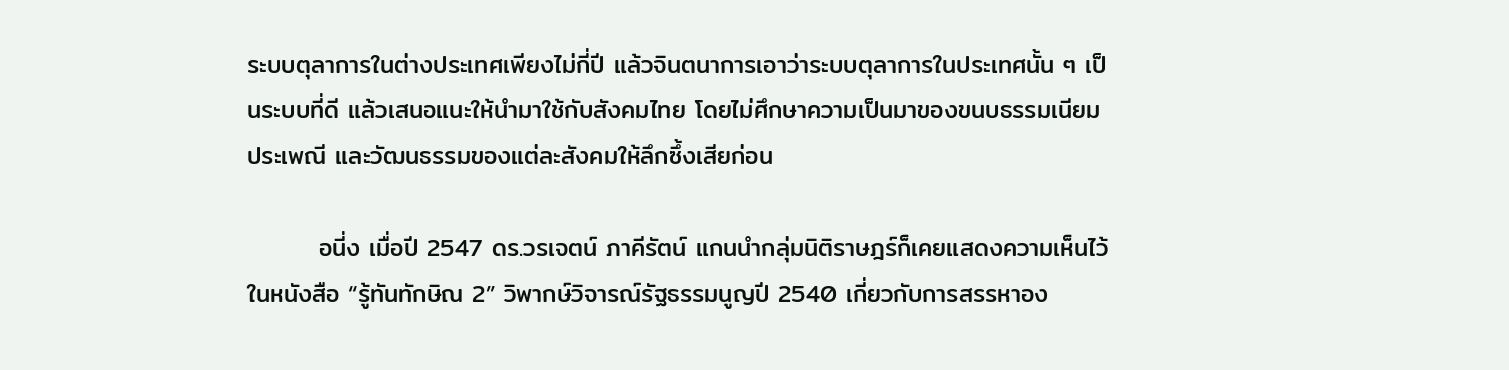ระบบตุลาการในต่างประเทศเพียงไม่กี่ปี แล้วจินตนาการเอาว่าระบบตุลาการในประเทศนั้น ๆ เป็นระบบที่ดี แล้วเสนอแนะให้นำมาใช้กับสังคมไทย โดยไม่ศึกษาความเป็นมาของขนบธรรมเนียม ประเพณี และวัฒนธรรมของแต่ละสังคมให้ลึกซึ้งเสียก่อน

        อนี่ง เมื่อปี 2547 ดร.วรเจตน์ ภาคีรัตน์ แกนนำกลุ่มนิติราษฎร์ก็เคยแสดงความเห็นไว้ในหนังสือ “รู้ทันทักษิณ 2” วิพากษ์วิจารณ์รัฐธรรมนูญปี 2540 เกี่ยวกับการสรรหาอง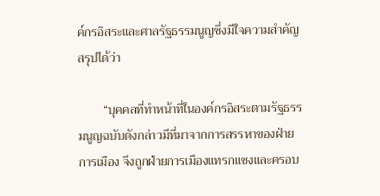ค์กรอิสระและศาลรัฐธรรมนูญซึ่งมีใจความสำคัญสรุปได้ว่า

        “บุคคลที่ทำหน้าที่ในองค์กรอิสระตามรัฐธรรมนูญฉบับดังกล่าวมีที่มาจากการสรรหาของฝ่ายการเมือง จึงถูกฝ่ายการเมืองแทรกแซงและครอบ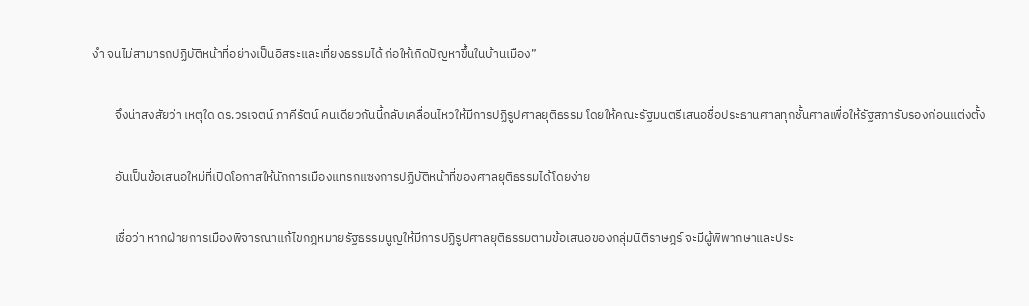งำ จนไม่สามารถปฏิบัติหน้าที่อย่างเป็นอิสระและเที่ยงธรรมได้ ก่อให้เกิดปัญหาขึ้นในบ้านเมือง”

        จึงน่าสงสัยว่า เหตุใด ดร.วรเจตน์ ภาคีรัตน์ คนเดียวกันนี้กลับเคลื่อนไหวให้มีการปฏิรูปศาลยุติธรรม โดยให้คณะรัฐมนตรีเสนอชื่อประธานศาลทุกชั้นศาลเพื่อให้รัฐสภารับรองก่อนแต่งตั้ง

        อันเป็นข้อเสนอใหม่ที่เปิดโอกาสให้นักการเมืองแทรกแซงการปฏิบัติหน้าที่ของศาลยุติธรรมได้โดยง่าย

        เชื่อว่า หากฝ่ายการเมืองพิจารณาแก้ไขกฎหมายรัฐธรรมนูญให้มีการปฏิรูปศาลยุติธรรมตามข้อเสนอของกลุ่มนิติราษฎร์ จะมีผู้พิพากษาและประ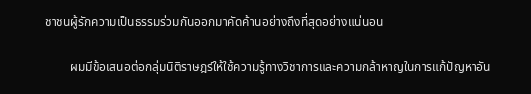ชาชนผู้รักความเป็นธรรมร่วมกันออกมาคัดค้านอย่างถึงที่สุดอย่างแน่นอน

        ผมมีข้อเสนอต่อกลุ่มนิติราษฎร์ให้ใช้ความรู้ทางวิชาการและความกล้าหาญในการแก้ปัญหาอัน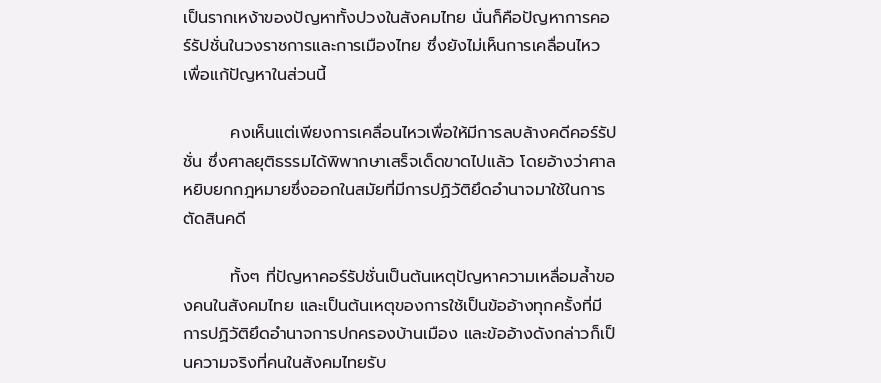เป็นรากเหง้าของปัญหาทั้งปวงในสังคมไทย นั่นก็คือปัญหาการคอร์รัปชั่นในวงราชการและการเมืองไทย ซึ่งยังไม่เห็นการเคลื่อนไหวเพื่อแก้ปัญหาในส่วนนี้

        คงเห็นแต่เพียงการเคลื่อนไหวเพื่อให้มีการลบล้างคดีคอร์รัปชั่น ซึ่งศาลยุติธรรมได้พิพากษาเสร็จเด็ดขาดไปแล้ว โดยอ้างว่าศาลหยิบยกกฎหมายซึ่งออกในสมัยที่มีการปฏิวัติยึดอำนาจมาใช้ในการตัดสินคดี

        ทั้งๆ ที่ปัญหาคอร์รัปชั่นเป็นต้นเหตุปัญหาความเหลื่อมล้ำของคนในสังคมไทย และเป็นต้นเหตุของการใช้เป็นข้ออ้างทุกครั้งที่มีการปฏิวัติยึดอำนาจการปกครองบ้านเมือง และข้ออ้างดังกล่าวก็เป็นความจริงที่คนในสังคมไทยรับ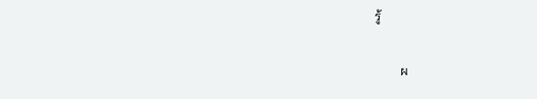รู้

        ผ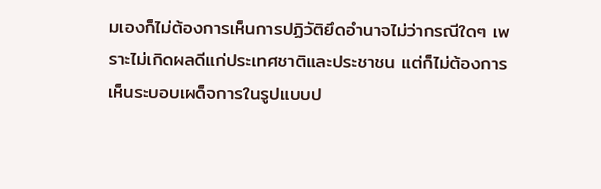มเองก็ไม่ต้องการเห็นการปฏิวัติยึดอำนาจไม่ว่ากรณีใดๆ เพราะไม่เกิดผลดีแก่ประเทศชาติและประชาชน แต่ก็ไม่ต้องการเห็นระบอบเผด็จการในรูปแบบป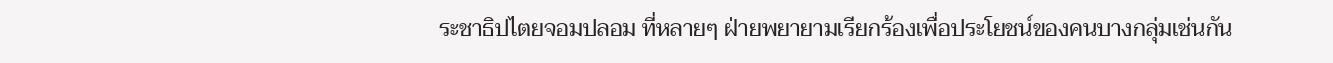ระชาธิปไตยจอมปลอม ที่หลายๆ ฝ่ายพยายามเรียกร้องเพื่อประโยชน์ของคนบางกลุ่มเช่นกัน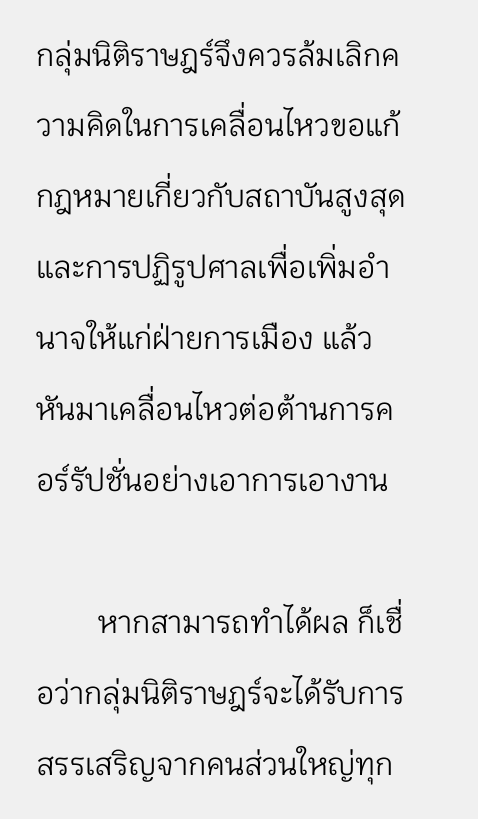กลุ่มนิติราษฎร์จึงควรล้มเลิกความคิดในการเคลื่อนไหวขอแก้กฎหมายเกี่ยวกับสถาบันสูงสุดและการปฏิรูปศาลเพื่อเพิ่มอำนาจให้แก่ฝ่ายการเมือง แล้วหันมาเคลื่อนไหวต่อต้านการคอร์รัปชั่นอย่างเอาการเอางาน

        หากสามารถทำได้ผล ก็เชื่อว่ากลุ่มนิติราษฎร์จะได้รับการสรรเสริญจากคนส่วนใหญ่ทุก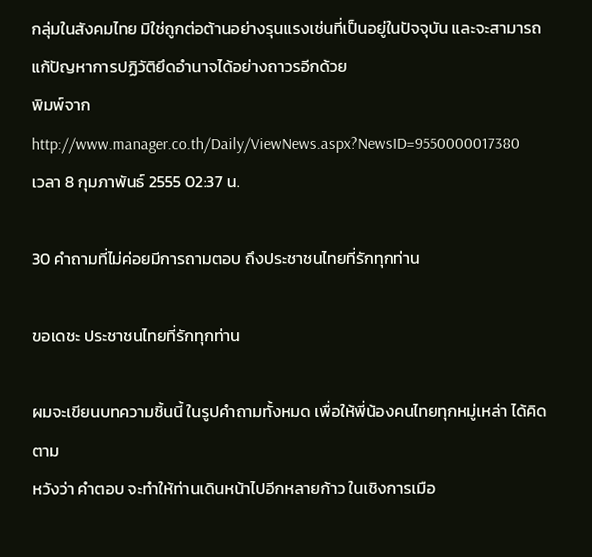กลุ่มในสังคมไทย มิใช่ถูกต่อต้านอย่างรุนแรงเช่นที่เป็นอยู่ในปัจจุบัน และจะสามารถแก้ปัญหาการปฏิวัติยึดอำนาจได้อย่างถาวรอีกด้วย
พิมพ์จาก http://www.manager.co.th/Daily/ViewNews.aspx?NewsID=9550000017380
เวลา 8 กุมภาพันธ์ 2555 02:37 น.

30 คำถามที่ไม่ค่อยมีการถามตอบ ถึงประชาชนไทยที่รักทุกท่าน

ขอเดชะ ประชาชนไทยที่รักทุกท่าน

ผมจะเขียนบทความชิ้นนี้ ในรูปคำถามทั้งหมด เพื่อให้พี่น้องคนไทยทุกหมู่เหล่า ได้คิดตาม
หวังว่า คำตอบ จะทำให้ท่านเดินหน้าไปอีกหลายก้าว ในเชิงการเมือ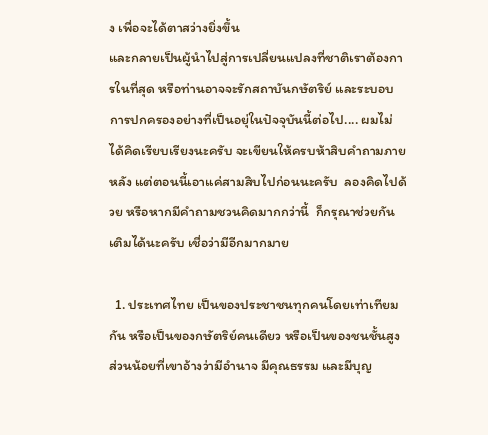ง เพื่อจะได้ตาสว่างยิ่งขึ้น
และกลายเป็นผู้นำไปสู่การเปลี่ยนแปลงที่ชาติเราต้องการในที่สุด หรือท่านอาจจะรักสถาบันกษัตริย์ และระบอบการปกครองอย่างที่เป็นอยุ่ในปัจจุบันนี้ต่อไป.... ผมไม่ได้คิดเรียบเรียงนะครับ จะเขียนให้ครบห้าสิบคำถามภายหลัง แต่ตอนนี้เอาแค่สามสิบไปก่อนนะครับ  ลองคิดไปด้วย หรือหากมีคำถามชวนคิดมากกว่านี้  ก็กรุณาช่วยกันเติมได้นะครับ เชื่อว่ามีอีกมากมาย

  1. ประเทศไทย เป็นของประชาชนทุกคนโดยเท่าเทียมกัน หรือเป็นของกษัตริย์คนเดียว หรือเป็นของชนชั้นสูงส่วนน้อยที่เขาอ้างว่ามีอำนาจ มีคุณธรรม และมีบุญ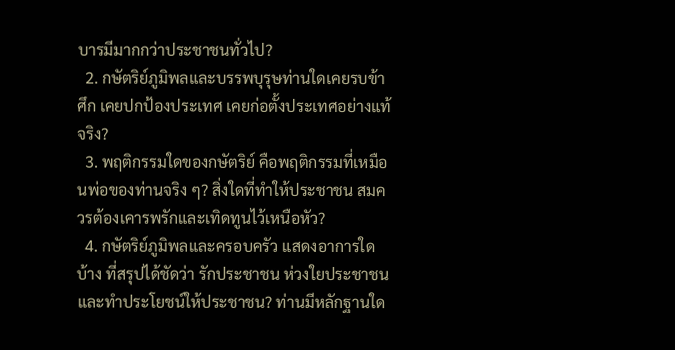บารมีมากกว่าประชาชนทั่วไป?
  2. กษัตริย์ภูมิพลและบรรพบุรุษท่านใดเคยรบข้าศึก เคยปกป้องประเทศ เคยก่อตั้งประเทศอย่างแท้จริง?
  3. พฤติกรรมใดของกษัตริย์ คือพฤติกรรมที่เหมือนพ่อของท่านจริง ๆ? สิ่งใดที่ทำให้ประชาชน สมควรต้องเคารพรักและเทิดทูนไว้เหนือหัว?
  4. กษัตริย์ภูมิพลและครอบครัว แสดงอาการใดบ้าง ที่สรุปได้ชัดว่า รักประชาชน ห่วงใยประชาชน และทำประโยชน์ให้ประชาชน? ท่านมีหลักฐานใด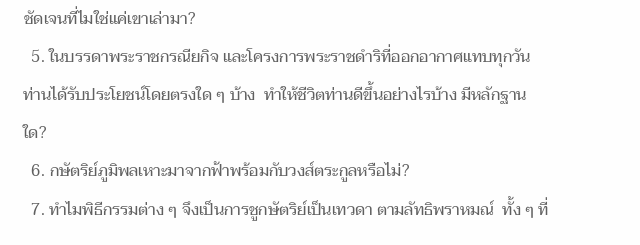ชัดเจนที่ไมใช่แค่เขาเล่ามา?
  5. ในบรรดาพระราชกรณียกิจ และโครงการพระราชดำริที่ออกอากาศแทบทุกวัน ท่านได้รับประโยชน์โดยตรงใด ๆ บ้าง  ทำให้ชีวิตท่านดีขึ้นอย่างไรบ้าง มีหลักฐานใด?
  6. กษัตริย์ภูมิพลเหาะมาจากฟ้าพร้อมกับวงส์ตระกูลหรือไม่?
  7. ทำไมพิธีกรรมต่าง ๆ จึงเป็นการชูกษัตริย์เป็นเทวดา ตามลัทธิพราหมณ์  ทั้ง ๆ ที่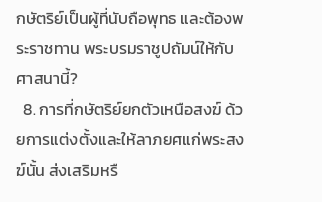กษัตริย์เป็นผู้ที่นับถือพุทธ และต้องพระราชทาน พระบรมราชูปถัมน์ให้กับศาสนานี้?
  8. การที่กษัตริย์ยกตัวเหนือสงฆ์ ด้วยการแต่งตั้งและให้ลาภยศแก่พระสงฆ์นั้น ส่งเสริมหรื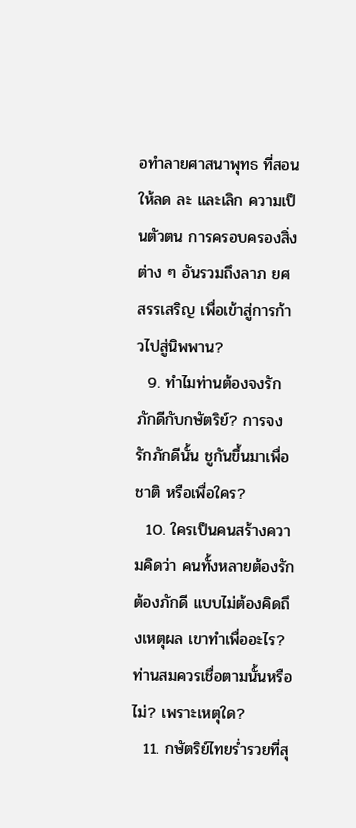อทำลายศาสนาพุทธ ที่สอนให้ลด ละ และเลิก ความเป็นตัวตน การครอบครองสิ่งต่าง ๆ อันรวมถึงลาภ ยศ สรรเสริญ เพื่อเข้าสู่การก้าวไปสู่นิพพาน?
  9. ทำไมท่านต้องจงรักภักดีกับกษัตริย์? การจงรักภักดีนั้น ชูกันขึ้นมาเพื่อชาติ หรือเพื่อใคร?
  10. ใครเป็นคนสร้างความคิดว่า คนทั้งหลายต้องรัก ต้องภักดี แบบไม่ต้องคิดถึงเหตุผล เขาทำเพื่ออะไร? ท่านสมควรเชื่อตามนั้นหรือไม่? เพราะเหตุใด?
  11. กษัตริย์ไทยร่ำรวยที่สุ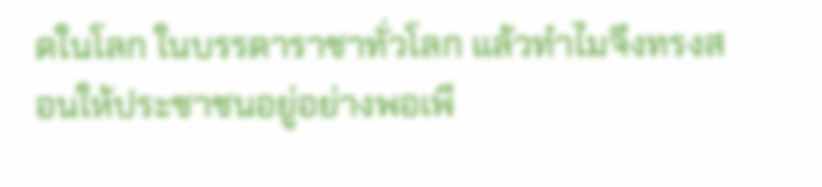ดในโลก ในบรรดาราชาทั่วโลก แล้วทำไมจึงทรงสอนให้ประชาชนอยู่อย่างพอเพี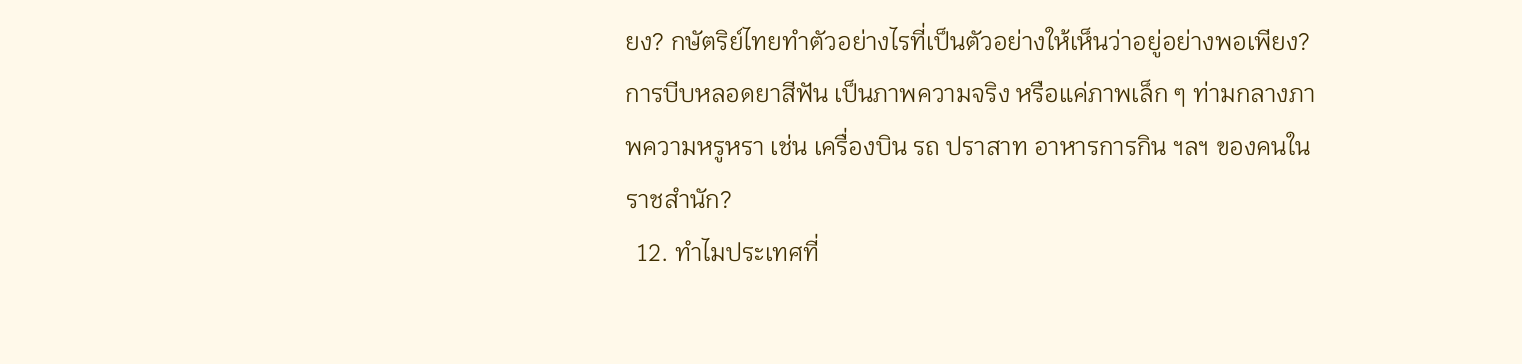ยง? กษัตริย์ไทยทำตัวอย่างไรที่เป็นตัวอย่างให้เห็นว่าอยู่อย่างพอเพียง?  การบีบหลอดยาสีฟัน เป็นภาพความจริง หรือแค่ภาพเล็ก ๆ ท่ามกลางภาพความหรูหรา เช่น เครื่องบิน รถ ปราสาท อาหารการกิน ฯลฯ ของคนในราชสำนัก?
  12. ทำไมประเทศที่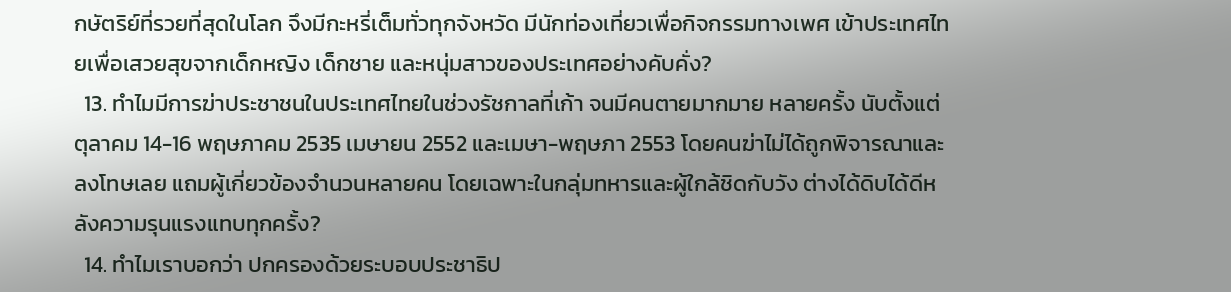กษัตริย์ที่รวยที่สุดในโลก จึงมีกะหรี่เต็มทั่วทุกจังหวัด มีนักท่องเที่ยวเพื่อกิจกรรมทางเพศ เข้าประเทศไทยเพื่อเสวยสุขจากเด็กหญิง เด็กชาย และหนุ่มสาวของประเทศอย่างคับคั่ง?
  13. ทำไมมีการฆ่าประชาชนในประเทศไทยในช่วงรัชกาลที่เก้า จนมีคนตายมากมาย หลายครั้ง นับตั้งแต่ตุลาคม 14-16 พฤษภาคม 2535 เมษายน 2552 และเมษา-พฤษภา 2553 โดยคนฆ่าไม่ได้ถูกพิจารณาและลงโทษเลย แถมผู้เกี่ยวข้องจำนวนหลายคน โดยเฉพาะในกลุ่มทหารและผู้ใกล้ชิดกับวัง ต่างได้ดิบได้ดีหลังความรุนแรงแทบทุกครั้ง?
  14. ทำไมเราบอกว่า ปกครองด้วยระบอบประชาธิป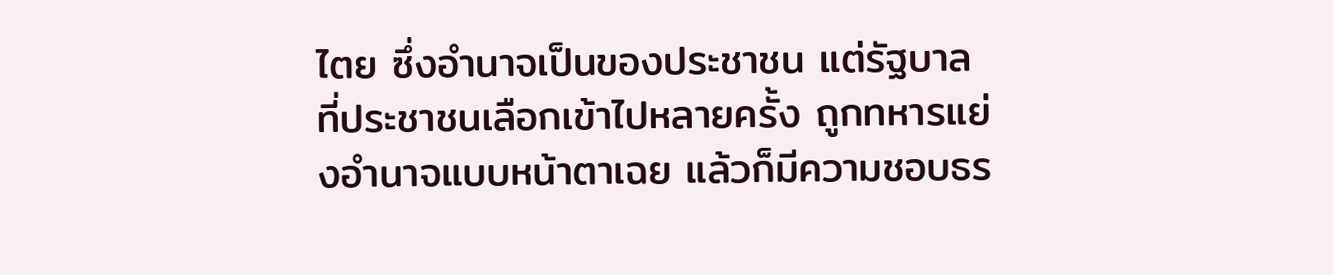ไตย ซึ่งอำนาจเป็นของประชาชน แต่รัฐบาลที่ประชาชนเลือกเข้าไปหลายครั้ง ถูกทหารแย่งอำนาจแบบหน้าตาเฉย แล้วก็มีความชอบธร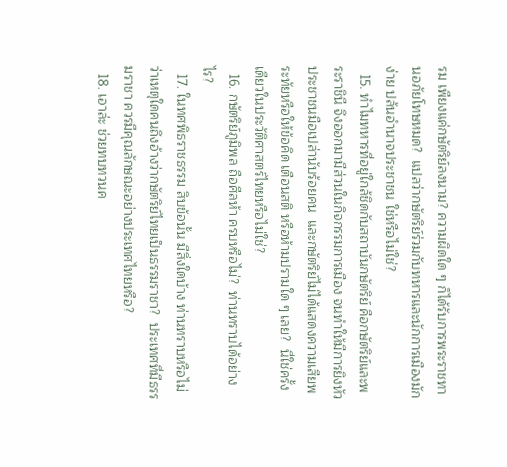รม เพียงแค่กษัตริย์ลงนาม? ความผิดใด ๆ ก็ได้รับการพระราชทานอภัยโทษหมด?  แปลว่ากษัตริย์ร่วมกับทหารและนักการเมืองมักง่าย ปล้นอำนาจประชาชน ใช่หรือไม่ใช่?
  15. ทำไมทหารที่อยู่ใกล้ชิดกับสถาบันกษัตริย์ คือกษัตริย์และพระราชินี จึงออกมามีส่วนในกิจกรรมการเมือง จนทำให้มีการยิงหัวประชาชนมือเปล่านับร้อยคน  และกษัตริย์ไม่ได้แสดงความเสียพระทัยหรือให้ข้อคิด เตือนสติ หรือห้ามปรามใด ๆ เลย?  นี่ใช่ครั้งเดียวในประวัติศาสตร์ไทยหรือไม่ใช่?
  16. กษัตริย์ภูมิพล ถือศีลห้า ครบหรือไม่?  ท่านทราบได้อย่างไร?
  17. ในทศพิธราชธรรม สิบข้อนั้น มีสิ่งใดบ้าง ท่านทราบหรือไม่ว่าเหตุใดคนถึงอ้างว่ากษัตริย์ไทยเป็นธรรมราชา?  ประเทศที่มีธรรมราชา ควรมีคุณลักษณะอย่างประเทศไทยหรือ?
  18. เอาล่ะ ช่วยทบทวนค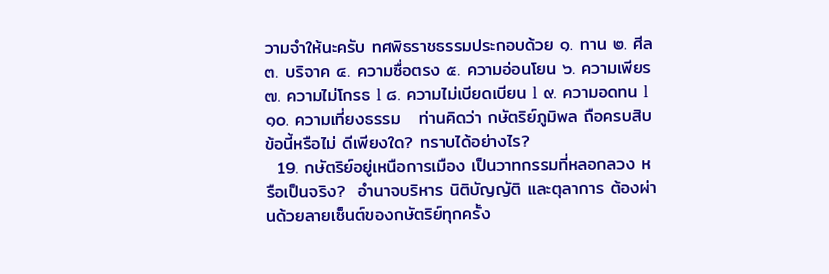วามจำให้นะครับ ทศพิธราชธรรมประกอบด้วย ๑. ทาน ๒. ศีล ๓. บริจาค ๔. ความซื่อตรง ๕. ความอ่อนโยน ๖. ความเพียร ๗. ความไม่โกรธ l ๘. ความไม่เบียดเบียน l ๙. ความอดทน l ๑๐. ความเที่ยงธรรม   ท่านคิดว่า กษัตริย์ภูมิพล ถือครบสิบข้อนี้หรือไม่ ดีเพียงใด? ทราบได้อย่างไร?
  19. กษัตริย์อยู่เหนือการเมือง เป็นวาทกรรมที่หลอกลวง หรือเป็นจริง?  อำนาจบริหาร นิติบัญญัติ และตุลาการ ต้องผ่านด้วยลายเซ็นต์ของกษัตริย์ทุกครั้ง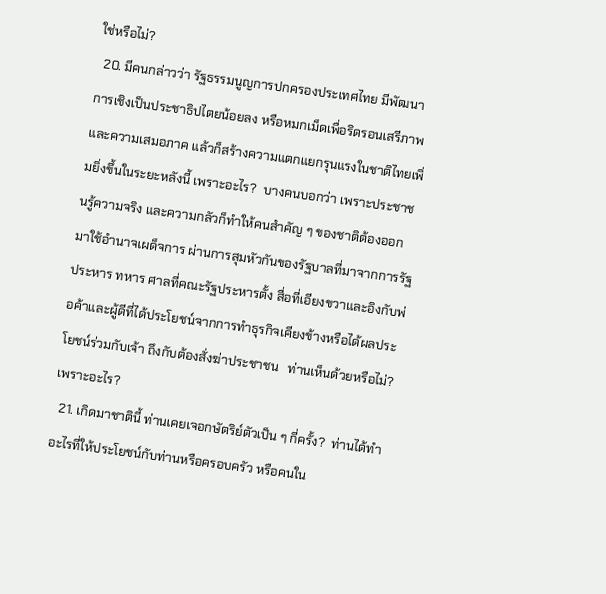ใช่หรือไม่?
  20. มีคนกล่าวว่า รัฐธรรมนูญการปกครองประเทศไทย มีพัฒนาการเชิงเป็นประชาธิปไตยน้อยลง หรือหมกเม็ดเพื่อริดรอนเสรีภาพ และความเสมอภาค แล้วก็สร้างความแตกแยกรุนแรงในชาติไทยเพิ่มยิ่งขึ้นในระยะหลังนี้ เพราะอะไร?  บางคนบอกว่า เพราะประชาชนรู้ความจริง และความกลัวก็ทำให้คนสำคัญ ๆ ของชาติต้องออกมาใช้อำนาจเผด็จการ ผ่านการสุมหัวกันของรัฐบาลที่มาจากการรัฐประหาร ทหาร ศาลที่คณะรัฐประหารตั้ง สื่อที่เอียงขวาและอิงกับพ่อค้าและผู้ดีที่ได้ประโยชน์จากการทำธุรกิจเคียงข้างหรือได้ผลประโยชน์ร่วมกับเจ้า ถึงกับต้องสั่งฆ่าประชาชน   ท่านเห็นด้วยหรือไม่? เพราะอะไร?
  21. เกิดมาชาตินี้ ท่านเคยเจอกษัตริย์ตัวเป็น ๆ กี่ครั้ง?  ท่านได้ทำอะไรที่ให้ประโยชน์กับท่านหรือครอบครัว หรือคนใน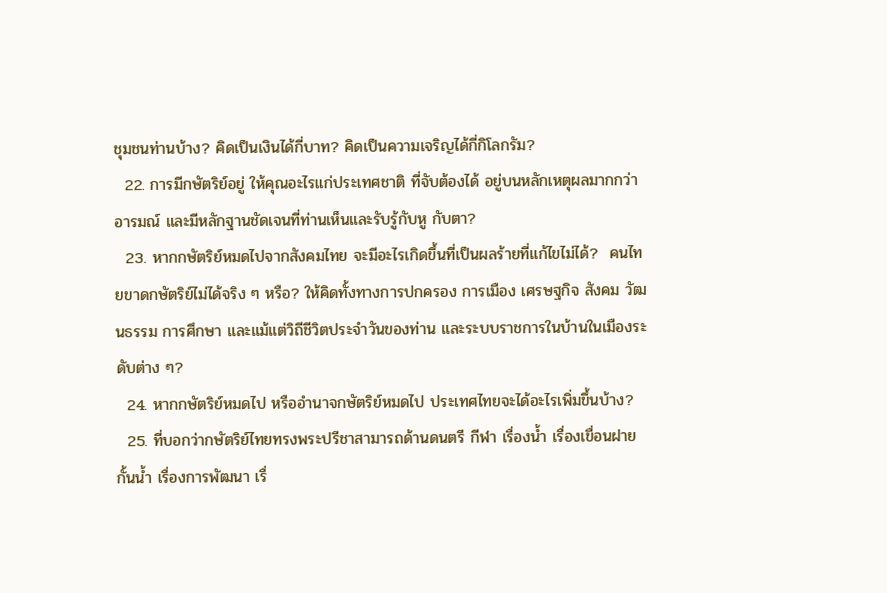ชุมชนท่านบ้าง? คิดเป็นเงินได้กี่บาท? คิดเป็นความเจริญได้กี่กิโลกรัม?
  22. การมีกษัตริย์อยู่ ให้คุณอะไรแก่ประเทศชาติ ที่จับต้องได้ อยู่บนหลักเหตุผลมากกว่าอารมณ์ และมีหลักฐานชัดเจนที่ท่านเห็นและรับรู้กับหู กับตา?
  23. หากกษัตริย์หมดไปจากสังคมไทย จะมีอะไรเกิดขึ้นที่เป็นผลร้ายที่แก้ไขไม่ได้?  คนไทยขาดกษัตริย์ไม่ได้จริง ๆ หรือ? ให้คิดทั้งทางการปกครอง การเมือง เศรษฐกิจ สังคม วัฒนธรรม การศึกษา และแม้แต่วิถีชีวิตประจำวันของท่าน และระบบราชการในบ้านในเมืองระดับต่าง ๆ?
  24. หากกษัตริย์หมดไป หรืออำนาจกษัตริย์หมดไป ประเทศไทยจะได้อะไรเพิ่มขึ้นบ้าง?
  25. ที่บอกว่ากษัตริย์ไทยทรงพระปรีชาสามารถด้านดนตรี กีฬา เรื่องน้ำ เรื่องเขื่อนฝายกั้นน้ำ เรื่องการพัฒนา เรื่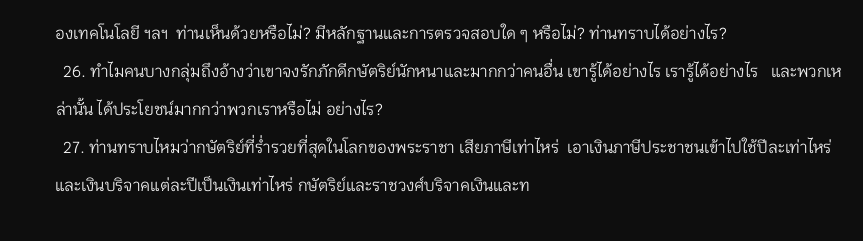องเทคโนโลยี ฯลฯ  ท่านเห็นด้วยหรือไม่? มีหลักฐานและการตรวจสอบใด ๆ หรือไม่? ท่านทราบได้อย่างไร?
  26. ทำไมคนบางกลุ่มถึงอ้างว่าเขาจงรักภักดีกษัตริย์นักหนาและมากกว่าคนอื่น เขารู้ได้อย่างไร เรารู้ได้อย่างไร   และพวกเหล่านั้น ได้ประโยชน์มากกว่าพวกเราหรือไม่ อย่างไร?
  27. ท่านทราบไหมว่ากษัตริย์ที่ร่ำรวยที่สุดในโลกของพระราชา เสียภาษีเท่าไหร่  เอาเงินภาษีประชาชนเข้าไปใช้ปีละเท่าไหร่  และเงินบริจาคแต่ละปีเป็นเงินเท่าไหร่ กษัตริย์และราชวงศ์บริจาคเงินและท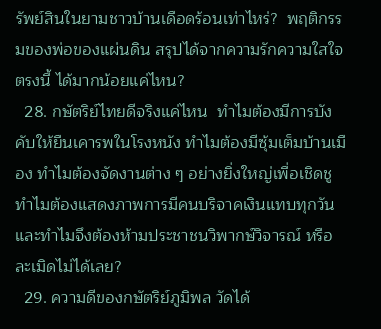รัพย์สินในยามชาวบ้านเดือดร้อนเท่าไหร่?  พฤติกรรมของพ่อของแผ่นดิน สรุปได้จากความรักความใสใจตรงนี้ ได้มากน้อยแค่ไหน?
  28. กษัตริย์ไทยดีจริงแค่ไหน  ทำไมต้องมีการบังคับให้ยืนเคารพในโรงหนัง ทำไมต้องมีซุ้มเต็มบ้านเมือง ทำไมต้องจัดงานต่าง ๆ อย่างยิ่งใหญ่เพื่อเชิดชู ทำไมต้องแสดงภาพการมีคนบริจาคเงินแทบทุกวัน และทำไมจึงต้องห้ามประชาชนวิพากษ์วิจารณ์ หรือละเมิดไม่ได้เลย?
  29. ความดีของกษัตริย์ภูมิพล วัดได้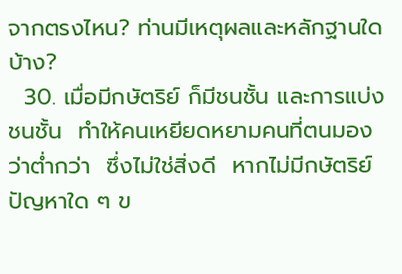จากตรงไหน? ท่านมีเหตุผลและหลักฐานใดบ้าง?
  30. เมื่อมีกษัตริย์ ก็มีชนชั้น และการแบ่งชนชั้น  ทำให้คนเหยียดหยามคนที่ตนมองว่าต่ำกว่า  ซึ่งไม่ใช่สิ่งดี  หากไม่มีกษัตริย์ ปัญหาใด ๆ ข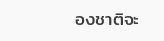องชาติจะ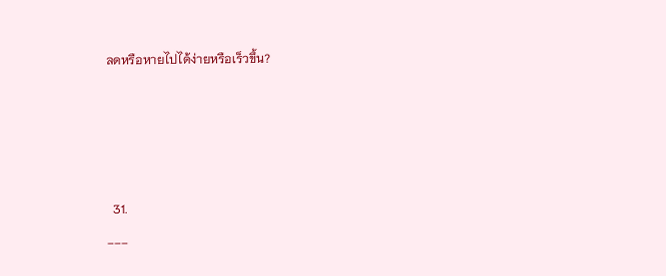ลดหรือหายไปได้ง่ายหรือเร็วขึ้น?




  31.
___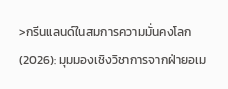>กรีนแลนด์ในสมการความมั่นคงโลก (2026): มุมมองเชิงวิชาการจากฝ่ายอเม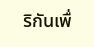ริกันเพื่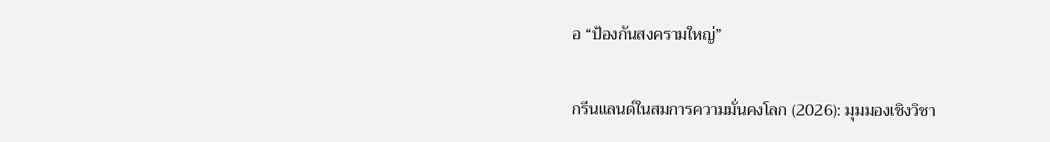อ “ป้องกันสงครามใหญ่”

กรีนแลนด์ในสมการความมั่นคงโลก (2026): มุมมองเชิงวิชา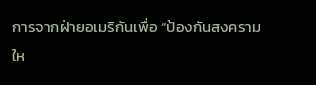การจากฝ่ายอเมริกันเพื่อ “ป้องกันสงครามให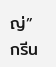ญ่” กรีน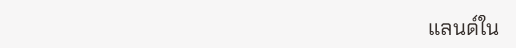แลนด์ใน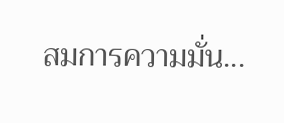สมการความมั่น...